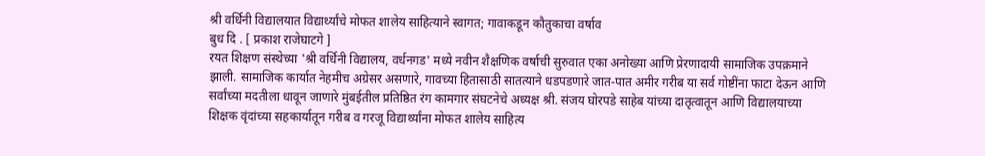श्री वर्धिनी विद्यालयात विद्यार्थ्यांचे मोफत शालेय साहित्याने स्वागत; गावाकडून कौतुकाचा वर्षाव
बुध दि . [ प्रकाश राजेघाटगे ]
रयत शिक्षण संस्थेच्या 'श्री वर्धिनी विद्यालय, वर्धनगड' मध्ये नवीन शैक्षणिक वर्षाची सुरुवात एका अनोख्या आणि प्रेरणादायी सामाजिक उपक्रमाने झाली. सामाजिक कार्यात नेहमीच अग्रेसर असणारे, गावच्या हितासाठी सातत्याने धडपडणारे जात-पात अमीर गरीब या सर्व गोष्टींना फाटा देऊन आणि सर्वांच्या मदतीला धावून जाणारे मुंबईतील प्रतिष्ठित रंग कामगार संघटनेचे अध्यक्ष श्री. संजय घोरपडे साहेब यांच्या दातृत्वातून आणि विद्यालयाच्या शिक्षक वृंदांच्या सहकार्यातून गरीब व गरजू विद्यार्थ्यांना मोफत शालेय साहित्य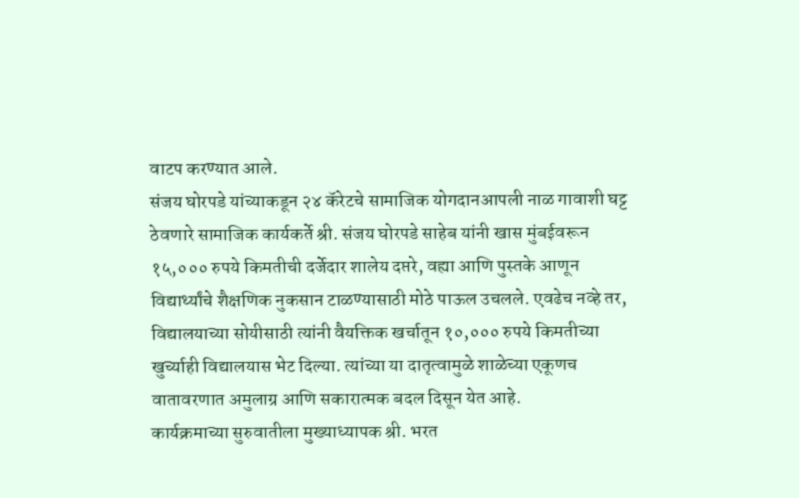वाटप करण्यात आले.
संजय घोरपडे यांच्याकडून २४ कॅरेटचे सामाजिक योगदानआपली नाळ गावाशी घट्ट ठेवणारे सामाजिक कार्यकर्ते श्री. संजय घोरपडे साहेब यांनी खास मुंबईवरून १५,००० रुपये किमतीची दर्जेदार शालेय दप्तरे, वह्या आणि पुस्तके आणून विद्यार्थ्यांचे शैक्षणिक नुकसान टाळण्यासाठी मोठे पाऊल उचलले. एवढेच नव्हे तर, विद्यालयाच्या सोयीसाठी त्यांनी वैयक्तिक खर्चातून १०,००० रुपये किमतीच्या खुर्च्याही विद्यालयास भेट दिल्या. त्यांच्या या दातृत्वामुळे शाळेच्या एकूणच वातावरणात अमुलाग्र आणि सकारात्मक बदल दिसून येत आहे.
कार्यक्रमाच्या सुरुवातीला मुख्याध्यापक श्री. भरत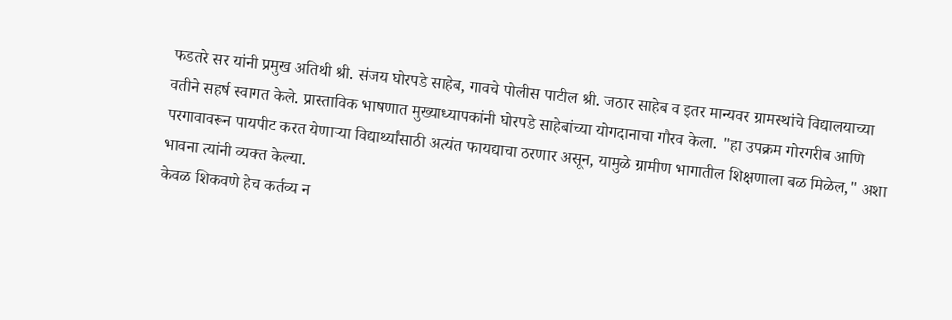फडतरे सर यांनी प्रमुख अतिथी श्री. संजय घोरपडे साहेब, गावचे पोलीस पाटील श्री. जठार साहेब व इतर मान्यवर ग्रामस्थांचे विद्यालयाच्या वतीने सहर्ष स्वागत केले. प्रास्ताविक भाषणात मुख्याध्यापकांनी घोरपडे साहेबांच्या योगदानाचा गौरव केला. "हा उपक्रम गोरगरीब आणि परगावावरून पायपीट करत येणाऱ्या विद्यार्थ्यांसाठी अत्यंत फायद्याचा ठरणार असून, यामुळे ग्रामीण भागातील शिक्षणाला बळ मिळेल," अशा भावना त्यांनी व्यक्त केल्या.
केवळ शिकवणे हेच कर्तव्य न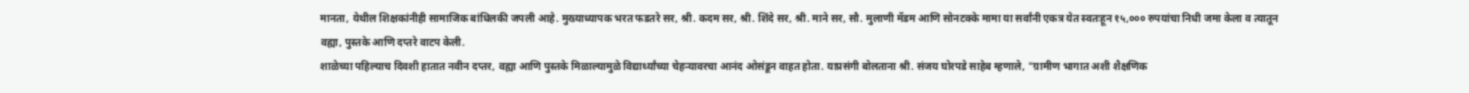मानता, येथील शिक्षकांनीही सामाजिक बांधिलकी जपली आहे. मुख्याध्यापक भरत फडतरे सर, श्री. कदम सर, श्री. शिंदे सर, श्री. माने सर, सौ. मुलाणी मॅडम आणि सोनटक्के मामा या सर्वांनी एकत्र येत स्वतःहून १५,००० रुपयांचा निधी जमा केला व त्यातून वह्या, पुस्तके आणि दप्तरे वाटप केली.
शाळेच्या पहिल्याच दिवशी हातात नवीन दप्तर, वह्या आणि पुस्तके मिळाल्यामुळे विद्यार्थ्यांच्या चेहऱ्यावरचा आनंद ओसंडून वाहत होता. याप्रसंगी बोलताना श्री. संजय घोरपडे साहेब म्हणाले, "ग्रामीण भागात अशी शैक्षणिक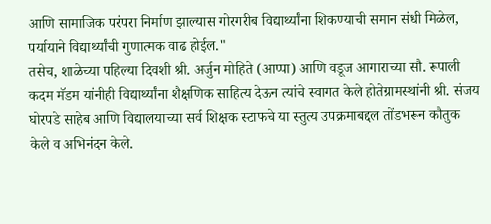आणि सामाजिक परंपरा निर्माण झाल्यास गोरगरीब विद्यार्थ्यांना शिकण्याची समान संधी मिळेल, पर्यायाने विद्यार्थ्यांची गुणात्मक वाढ होईल."
तसेच, शाळेच्या पहिल्या दिवशी श्री. अर्जुन मोहिते (आप्पा) आणि वडूज आगाराच्या सौ. रूपाली कदम मॅडम यांनीही विद्यार्थ्यांना शैक्षणिक साहित्य देऊन त्यांचे स्वागत केले होतेग्रामस्थांनी श्री. संजय घोरपडे साहेब आणि विद्यालयाच्या सर्व शिक्षक स्टाफचे या स्तुत्य उपक्रमाबद्दल तोंडभरून कौतुक केले व अभिनंदन केले.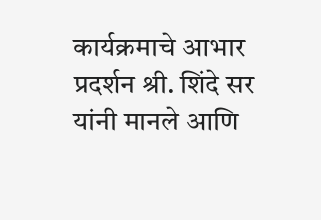कार्यक्रमाचे आभार प्रदर्शन श्री. शिंदे सर यांनी मानले आणि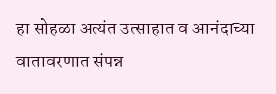हा सोहळा अत्यंत उत्साहात व आनंदाच्या वातावरणात संपन्न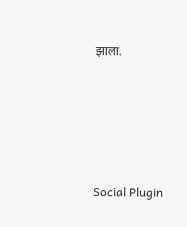झाला.





Social Plugin